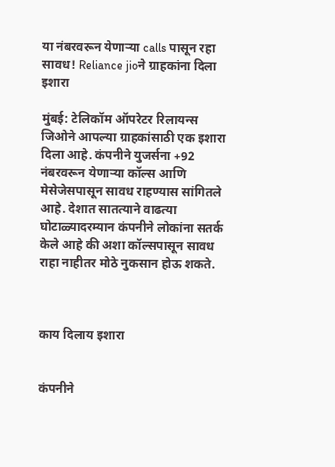या नंबरवरून येणाऱ्या calls पासून रहा सावध! Reliance jioने ग्राहकांना दिला इशारा

मुंबई: टेलिकॉम ऑपरेटर रिलायन्स जिओने आपल्या ग्राहकांसाठी एक इशारा दिला आहे. कंपनीने युजर्सना +92 नंबरवरून येणाऱ्या कॉल्स आणि मेसेजेसपासून सावध राहण्यास सांगितले आहे. देशात सातत्याने वाढत्या घोटाळ्यादरम्यान कंपनीने लोकांना सतर्क केले आहे की अशा कॉल्सपासून सावध राहा नाहीतर मोठे नुकसान होऊ शकते.



काय दिलाय इशारा


कंपनीने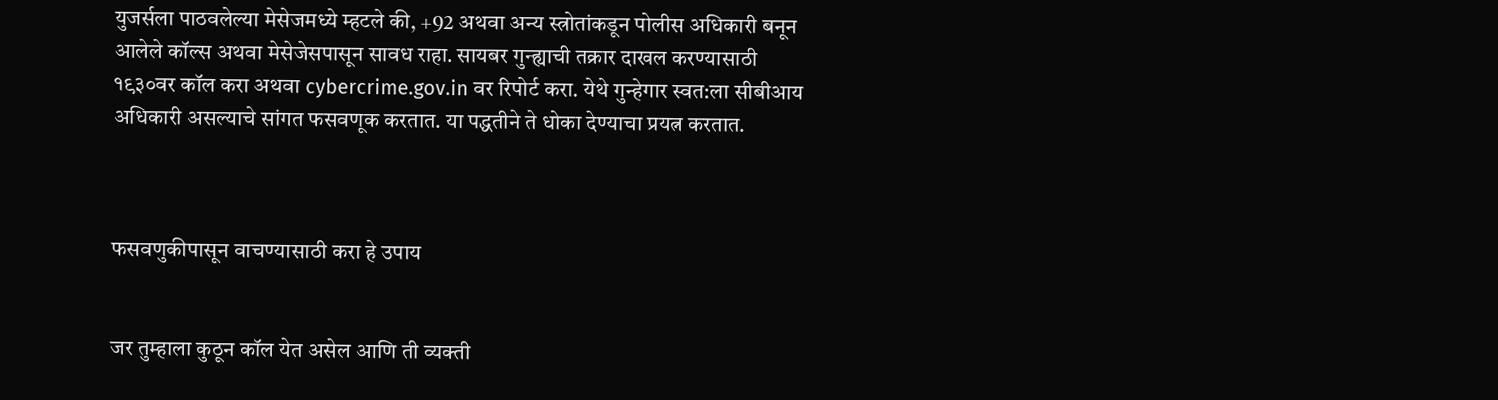युजर्सला पाठवलेल्या मेसेजमध्ये म्हटले की, +92 अथवा अन्य स्त्रोतांकडून पोलीस अधिकारी बनून आलेले कॉल्स अथवा मेसेजेसपासून सावध राहा. सायबर गुन्ह्याची तक्रार दाखल करण्यासाठी १९३०वर कॉल करा अथवा cybercrime.gov.in वर रिपोर्ट करा. येथे गुन्हेगार स्वत:ला सीबीआय अधिकारी असल्याचे सांगत फसवणूक करतात. या पद्धतीने ते धोका देण्याचा प्रयत्न करतात.



फसवणुकीपासून वाचण्यासाठी करा हे उपाय


जर तुम्हाला कुठून कॉल येत असेल आणि ती व्यक्ती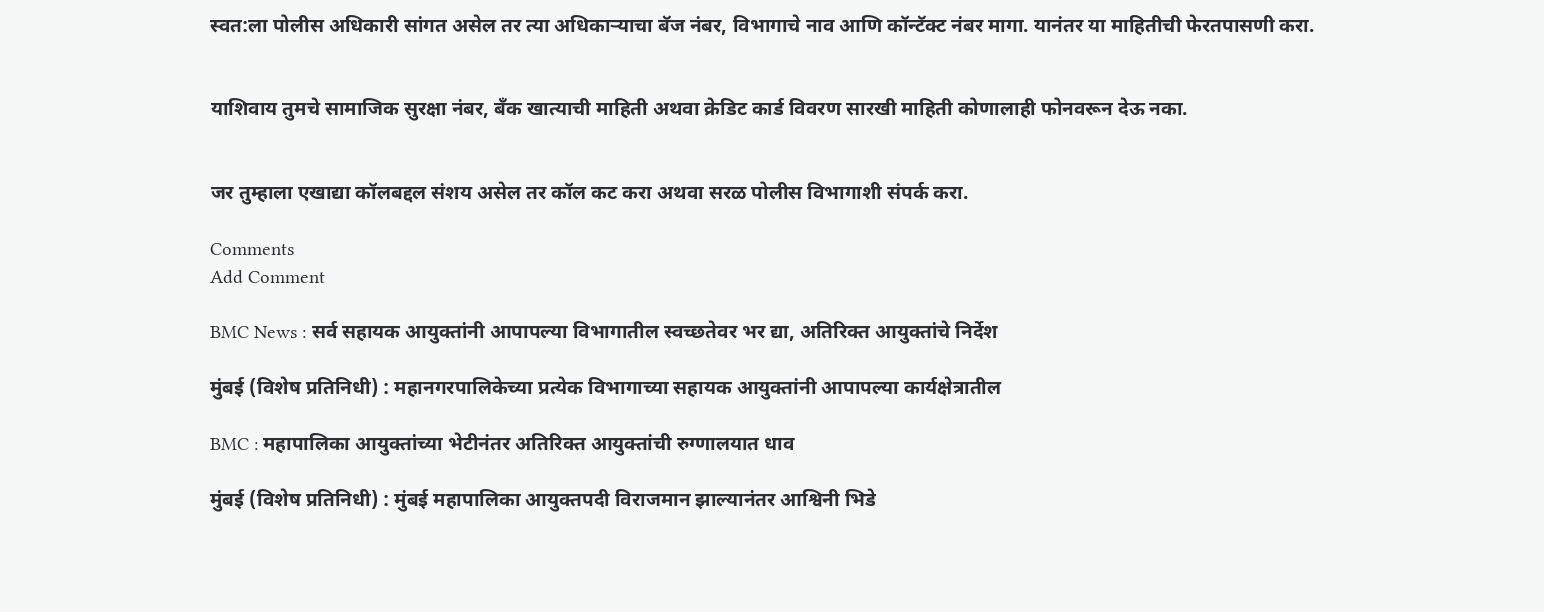स्वत:ला पोलीस अधिकारी सांगत असेल तर त्या अधिकाऱ्याचा बॅज नंबर, विभागाचे नाव आणि कॉन्टॅक्ट नंबर मागा. यानंतर या माहितीची फेरतपासणी करा.


याशिवाय तुमचे सामाजिक सुरक्षा नंबर, बँक खात्याची माहिती अथवा क्रेडिट कार्ड विवरण सारखी माहिती कोणालाही फोनवरून देऊ नका.


जर तुम्हाला एखाद्या कॉलबद्दल संशय असेल तर कॉल कट करा अथवा सरळ पोलीस विभागाशी संपर्क करा.

Comments
Add Comment

BMC News : सर्व सहायक आयुक्तांनी आपापल्या विभागातील स्वच्छतेवर भर द्या, अतिरिक्त आयुक्तांचे निर्देश

मुंबई (विशेष प्रतिनिधी) : महानगरपालिकेच्या प्रत्येक विभागाच्या सहायक आयुक्तांनी आपापल्या कार्यक्षेत्रातील

BMC : महापालिका आयुक्तांच्या भेटीनंतर अतिरिक्त आयुक्तांची रुग्णालयात धाव

मुंबई (विशेष प्रतिनिधी) : मुंबई महापालिका आयुक्तपदी विराजमान झाल्यानंतर आश्विनी भिडे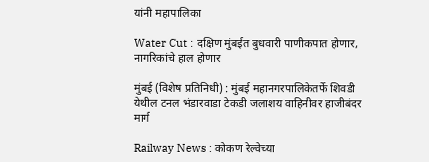यांनी महापालिका

Water Cut : दक्षिण मुंबईत बुधवारी पाणीकपात होणार, नागरिकांचे हाल होणार

मुंबई (विशेष प्रतिनिधी) : मुंबई महानगरपालिकेतर्फे शिवडी येथील टनल भंडारवाडा टेकडी जलाशय वाहिनीवर हाजीबंदर मार्ग

Railway News : कोकण रेल्वेच्या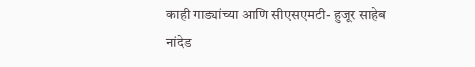काही गाड्यांच्या आणि सीएसएमटी- हुजूर साहेब नांदेड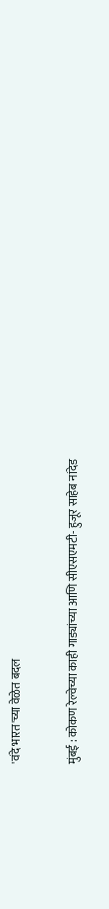'वंदे भारत'च्या वेळेत बदल

मुंबई : कोकण रेल्वेच्या काही गाड्यांच्या आणि सीएसएमटी- हुजूर साहेब नांदेड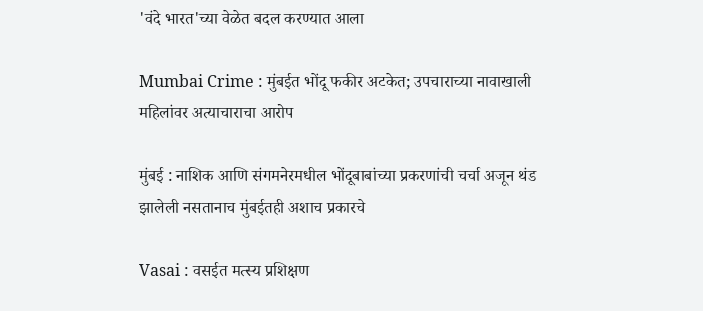'वंदे भारत'च्या वेळेत बदल करण्यात आला

Mumbai Crime : मुंबईत भोंदू फकीर अटकेत; उपचाराच्या नावाखाली महिलांवर अत्याचाराचा आरोप

मुंबई : नाशिक आणि संगमनेरमधील भोंदूबाबांच्या प्रकरणांची चर्चा अजून थंड झालेली नसतानाच मुंबईतही अशाच प्रकारचे

Vasai : वसईत मत्स्य प्रशिक्षण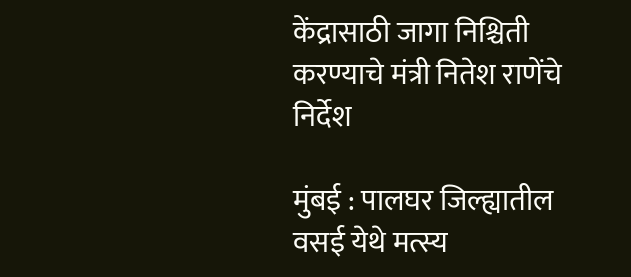केंद्रासाठी जागा निश्चिती करण्याचे मंत्री नितेश राणेंचे निर्देश

मुंबई : पालघर जिल्ह्यातील वसई येथे मत्स्य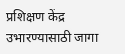प्रशिक्षण केंद्र उभारण्यासाठी जागा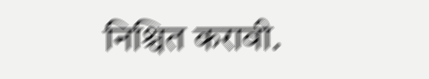निश्चित करावी.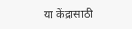या केंद्रासाठी